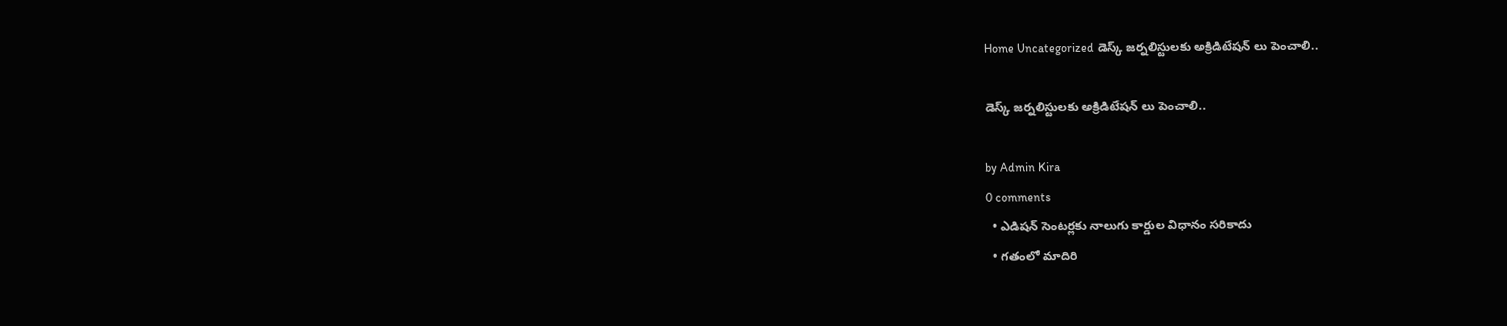Home Uncategorized డెస్క్ జర్నలిస్టులకు అక్రిడిటేషన్ లు పెంచాలి..

డెస్క్ జర్నలిస్టులకు అక్రిడిటేషన్ లు పెంచాలి..

by Admin Kira
0 comments
  • ఎడిషన్ సెంటర్లకు నాలుగు కార్డుల విధానం సరికాదు
  • గతంలో మాదిరి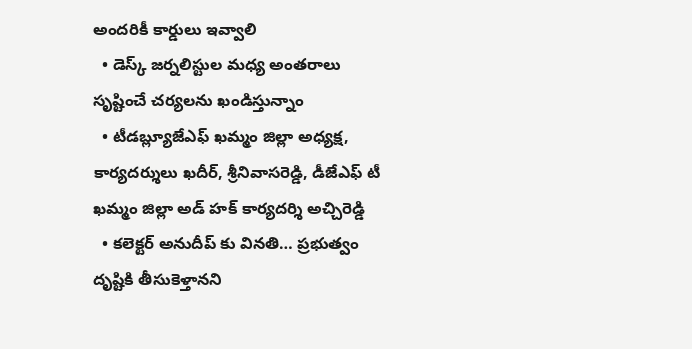అందరికీ కార్డులు ఇవ్వాలి
  • డెస్క్ జర్నలిస్టుల మధ్య అంతరాలు సృష్టించే చర్యలను ఖండిస్తున్నాం
  • టీడబ్ల్యూజేఎఫ్ ఖమ్మం జిల్లా అధ్యక్ష, కార్యదర్శులు ఖదీర్, శ్రీనివాసరెడ్డి, డీజేఎఫ్ టీ ఖమ్మం జిల్లా అడ్ హక్ కార్యదర్శి అచ్చిరెడ్డి
  • కలెక్టర్ అనుదీప్ కు వినతి… ప్రభుత్వం దృష్టికి తీసుకెళ్తానని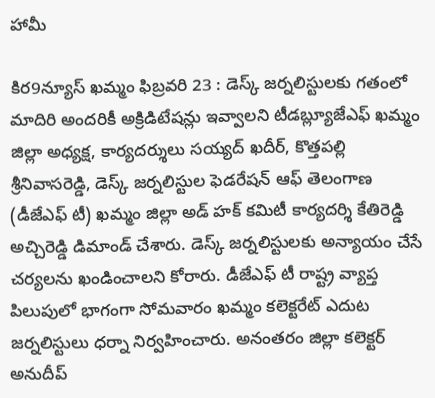హామీ

కిర9న్యూస్ ఖమ్మం ఫిబ్రవరి 23 : డెస్క్ జర్నలిస్టులకు గతంలో మాదిరి అందరికీ అక్రిడిటేషన్లు ఇవ్వాలని టీడబ్ల్యూజేఎఫ్ ఖమ్మం జిల్లా అధ్యక్ష, కార్యదర్శులు సయ్యద్ ఖదీర్, కొత్తపల్లి శ్రీనివాసరెడ్డి, డెస్క్ జర్నలిస్టుల ఫెడరేషన్ ఆఫ్ తెలంగాణ (డీజేఎఫ్ టీ) ఖమ్మం జిల్లా అడ్ హక్ కమిటీ కార్యదర్శి కేతిరెడ్డి అచ్చిరెడ్డి డిమాండ్ చేశారు. డెస్క్ జర్నలిస్టులకు అన్యాయం చేసే చర్యలను ఖండించాలని కోరారు. డీజేఎఫ్ టీ రాష్ట్ర వ్యాప్త పిలుపులో భాగంగా సోమవారం ఖమ్మం కలెక్టరేట్ ఎదుట జర్నలిస్టులు ధర్నా నిర్వహించారు. అనంతరం జిల్లా కలెక్టర్ అనుదీప్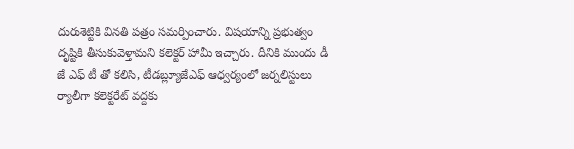దురుశెట్టికి వినతి పత్రం సమర్పించారు. విషయాన్ని ప్రభుత్వం దృష్టికి తీసుకువెళ్తామని కలెక్టర్ హామీ ఇచ్చారు. దీనికి ముందు డీ జే ఎఫ్ టీ తో కలిసి, టీడబ్ల్యూజేఎఫ్ ఆధ్వర్యంలో జర్నలిస్టులు ర్యాలీగా కలెక్టరేట్ వద్దకు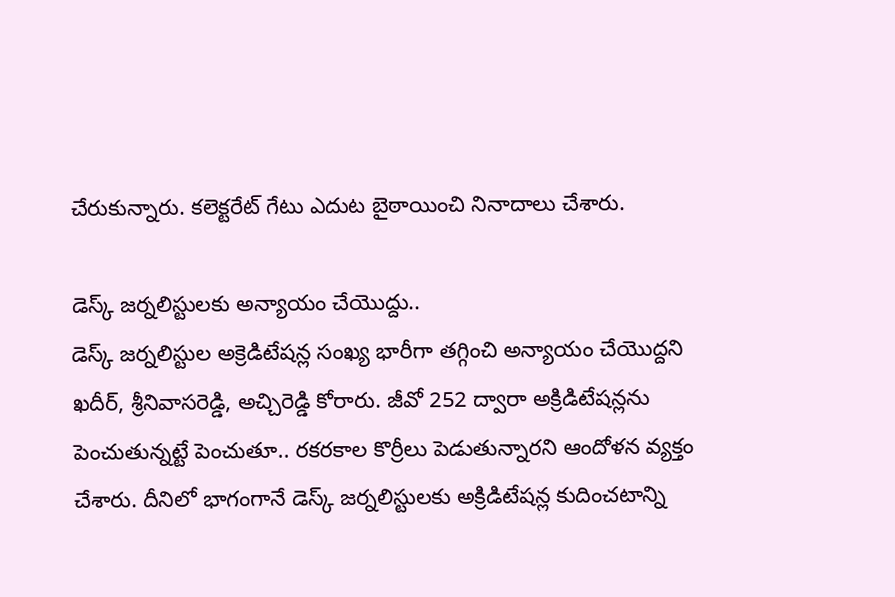చేరుకున్నారు. కలెక్టరేట్ గేటు ఎదుట బైఠాయించి నినాదాలు చేశారు.

డెస్క్ జర్నలిస్టులకు అన్యాయం చేయొద్దు..
డెస్క్ జర్నలిస్టుల అక్రెడిటేషన్ల సంఖ్య భారీగా తగ్గించి అన్యాయం చేయొద్దని ఖదీర్, శ్రీనివాసరెడ్డి, అచ్చిరెడ్డి కోరారు. జీవో 252 ద్వారా అక్రిడిటేషన్లను పెంచుతున్నట్టే పెంచుతూ.. రకరకాల కొర్రీలు పెడుతున్నారని ఆందోళన వ్యక్తం చేశారు. దీనిలో భాగంగానే డెస్క్ జర్నలిస్టులకు అక్రిడిటేషన్ల కుదించటాన్ని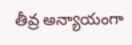తీవ్ర అన్యాయంగా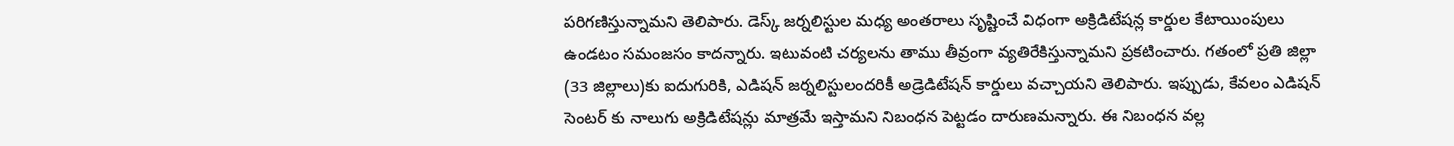పరిగణిస్తున్నామని తెలిపారు. డెస్క్ జర్నలిస్టుల మధ్య అంతరాలు సృష్టించే విధంగా అక్రిడిటేషన్ల కార్డుల కేటాయింపులు ఉండటం సమంజసం కాదన్నారు. ఇటువంటి చర్యలను తాము తీవ్రంగా వ్యతిరేకిస్తున్నామని ప్రకటించారు. గతంలో ప్రతి జిల్లా (33 జిల్లాలు)కు ఐదుగురికి, ఎడిషన్ జర్నలిస్టులందరికీ అడ్రెడిటేషన్ కార్డులు వచ్చాయని తెలిపారు. ఇప్పుడు, కేవలం ఎడిషన్ సెంటర్ కు నాలుగు అక్రిడిటేషన్లు మాత్రమే ఇస్తామని నిబంధన పెట్టడం దారుణమన్నారు. ఈ నిబంధన వల్ల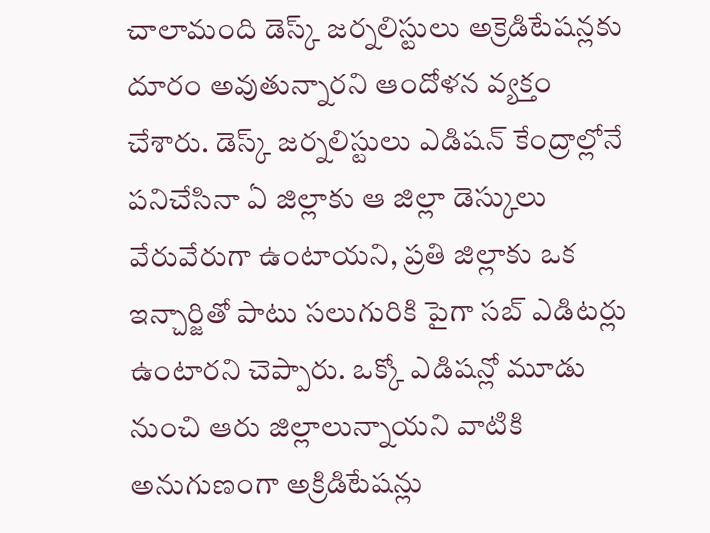చాలామంది డెస్క్ జర్నలిస్టులు అక్రెడిటేషన్లకు దూరం అవుతున్నారని ఆందోళన వ్యక్తం చేశారు. డెస్క్ జర్నలిస్టులు ఎడిషన్ కేంద్రాల్లోనే పనిచేసినా ఏ జిల్లాకు ఆ జిల్లా డెస్కులు వేరువేరుగా ఉంటాయని, ప్రతి జిల్లాకు ఒక ఇన్చార్జితో పాటు సలుగురికి పైగా సబ్ ఎడిటర్లు ఉంటారని చెప్పారు. ఒక్కో ఎడిషన్లో మూడు నుంచి ఆరు జిల్లాలున్నాయని వాటికి అనుగుణంగా అక్రిడిటేషన్లు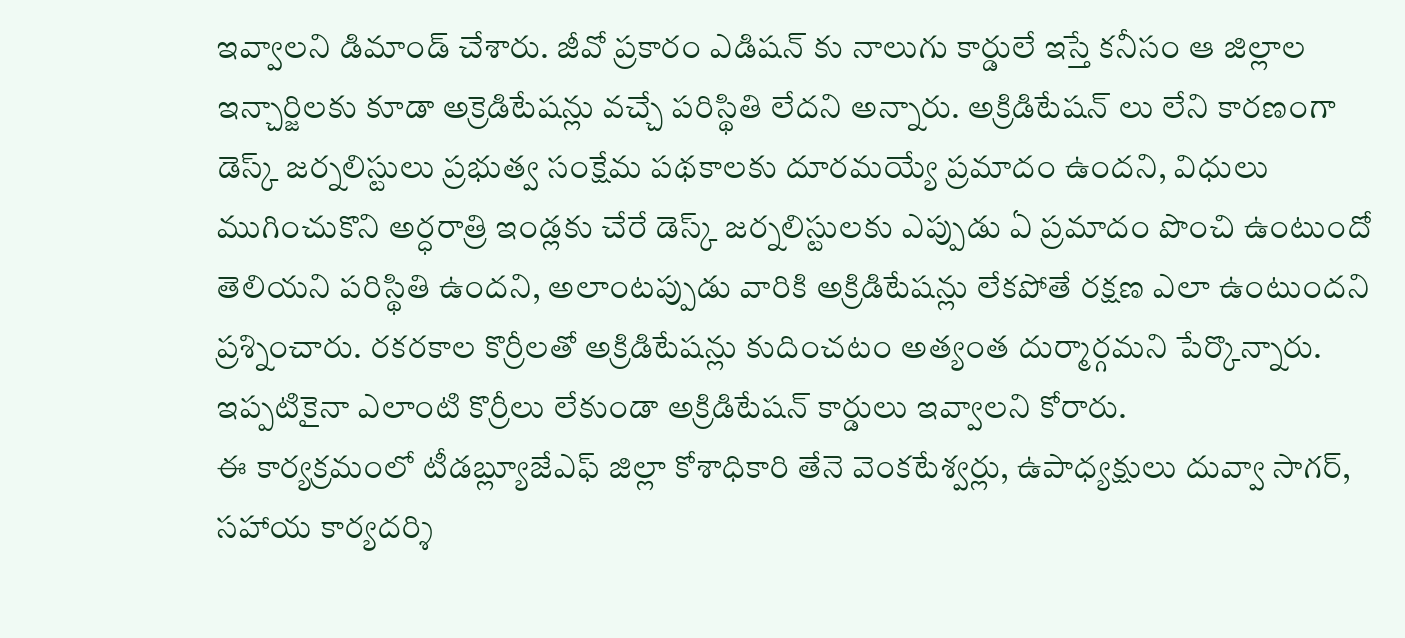ఇవ్వాలని డిమాండ్ చేశారు. జీవో ప్రకారం ఎడిషన్ కు నాలుగు కార్డులే ఇస్తే కనీసం ఆ జిల్లాల ఇన్చార్జిలకు కూడా అక్రెడిటేషన్లు వచ్చే పరిస్థితి లేదని అన్నారు. అక్రిడిటేషన్ లు లేని కారణంగా డెస్క్ జర్నలిస్టులు ప్రభుత్వ సంక్షేమ పథకాలకు దూరమయ్యే ప్రమాదం ఉందని, విధులు ముగించుకొని అర్ధరాత్రి ఇండ్లకు చేరే డెస్క్ జర్నలిస్టులకు ఎప్పుడు ఏ ప్రమాదం పొంచి ఉంటుందో తెలియని పరిస్థితి ఉందని, అలాంటప్పుడు వారికి అక్రిడిటేషన్లు లేకపోతే రక్షణ ఎలా ఉంటుందని ప్రశ్నించారు. రకరకాల కొర్రీలతో అక్రిడిటేషన్లు కుదించటం అత్యంత దుర్మార్గమని పేర్కొన్నారు. ఇప్పటికైనా ఎలాంటి కొర్రీలు లేకుండా అక్రిడిటేషన్ కార్డులు ఇవ్వాలని కోరారు.
ఈ కార్యక్రమంలో టీడబ్ల్యూజేఎఫ్ జిల్లా కోశాధికారి తేనె వెంకటేశ్వర్లు, ఉపాధ్యక్షులు దువ్వా సాగర్, సహాయ కార్యదర్శి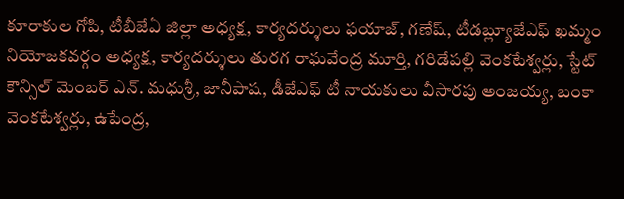కూరాకుల గోపి, టీబీజేఏ జిల్లా అధ్యక్ష, కార్యదర్శులు ఫయాజ్, గణేష్, టీడబ్ల్యూజేఎఫ్ ఖమ్మం నియోజకవర్గం అధ్యక్ష, కార్యదర్శులు తురగ రాఘవేంద్ర మూర్తి, గరిడేపల్లి వెంకటేశ్వర్లు, స్టేట్ కౌన్సిల్ మెంబర్ ఎన్. మధుశ్రీ, జానీపాష, డీజేఎఫ్ టీ నాయకులు వీసారపు అంజయ్య, బంకా వెంకటేశ్వర్లు, ఉపేంద్ర,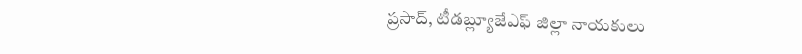ప్రసాద్, టీడబ్ల్యూజేఎఫ్ జిల్లా నాయకులు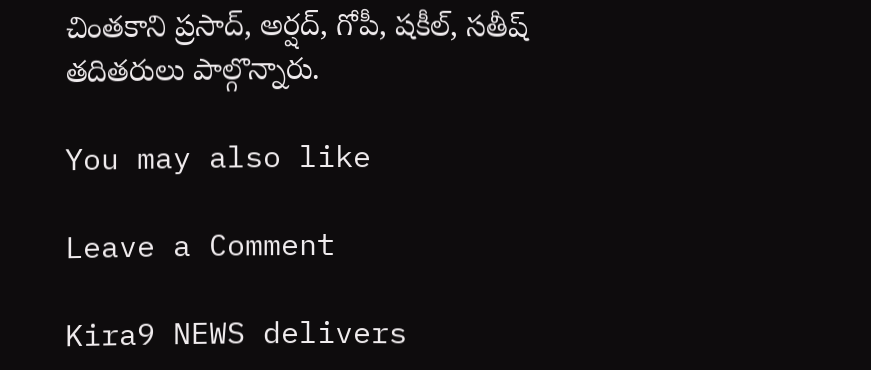చింతకాని ప్రసాద్, అర్షద్, గోపీ, షకీల్, సతీష్ తదితరులు పాల్గొన్నారు.

You may also like

Leave a Comment

Kira9 NEWS delivers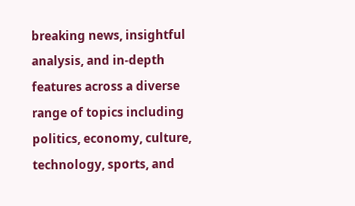breaking news, insightful analysis, and in-depth features across a diverse range of topics including politics, economy, culture, technology, sports, and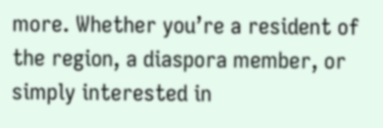more. Whether you’re a resident of the region, a diaspora member, or simply interested in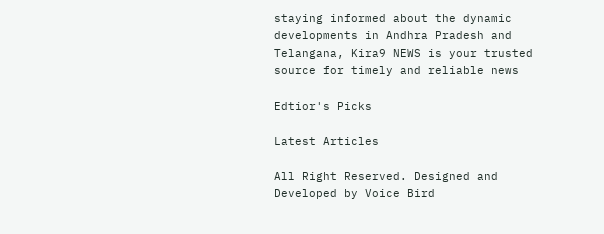staying informed about the dynamic developments in Andhra Pradesh and Telangana, Kira9 NEWS is your trusted source for timely and reliable news

Edtior's Picks

Latest Articles

All Right Reserved. Designed and Developed by Voice Bird